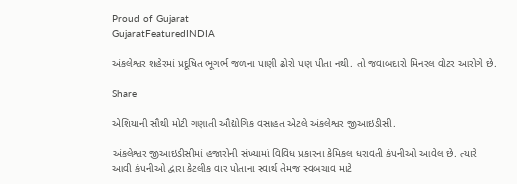Proud of Gujarat
GujaratFeaturedINDIA

અંકલેશ્વર શહેરમાં પ્રદૂષિત ભૂગર્ભ જળના પાણી ઢોરો પણ પીતા નથી. તો જવાબદારો મિનરલ વોટર આરોગે છે.

Share

એશિયાની સૌથી મોટી ગણાતી ઔદ્યોગિક વસાહત એટલે અંકલેશ્વર જીઆઇડીસી.

અંકલેશ્વર જીઆઇડીસીમાં હજારોની સંખ્યામાં વિવિધ પ્રકારના કેમિકલ ધરાવતી કંપનીઓ આવેલ છે. ત્યારે આવી કંપનીઓ દ્વારા કેટલીક વાર પોતાના સ્વાર્થ તેમજ સ્વબચાવ માટે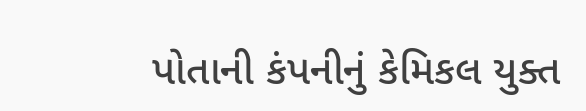પોતાની કંપનીનું કેમિકલ યુક્ત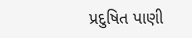પ્રદુષિત પાણી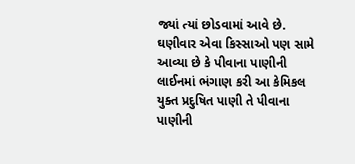જ્યાં ત્યાં છોડવામાં આવે છે. ઘણીવાર એવા કિસ્સાઓ પણ સામે આવ્યા છે કે પીવાના પાણીની લાઈનમાં ભંગાણ કરી આ કેમિકલ યુક્ત પ્રદુષિત પાણી તે પીવાના પાણીની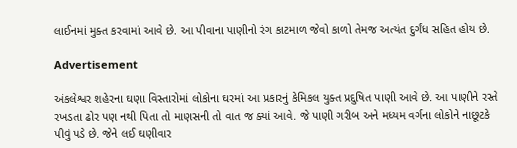લાઈનમાં મુક્ત કરવામાં આવે છે. આ પીવાના પાણીનો રંગ કાટમાળ જેવો કાળો તેમજ અત્યંત દુર્ગંધ સહિત હોય છે.

Advertisement

અંકલેશ્વર શહેરના ઘણા વિસ્તારોમાં લોકોના ઘરમાં આ પ્રકારનું કેમિકલ યુક્ત પ્રદુષિત પાણી આવે છે. આ પાણીને રસ્તે રખડતા ઢોર પણ નથી પિતા તો માણસની તો વાત જ ક્યાં આવે. જે પાણી ગરીબ અને મધ્યમ વર્ગના લોકોને નાછૂટકે પીવું પડે છે. જેને લઈ ઘણીવાર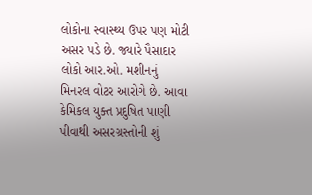લોકોના સ્વાસ્થ્ય ઉપર પણ મોટી અસર પડે છે. જ્યારે પૈસાદાર લોકો આર.ઓ. મશીનનું મિનરલ વોટર આરોગે છે. આવા કેમિકલ યુક્ત પ્રદુષિત પાણી પીવાથી અસરગ્રસ્તોની શું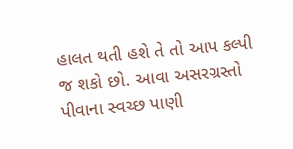હાલત થતી હશે તે તો આપ કલ્પી જ શકો છો. આવા અસરગ્રસ્તો પીવાના સ્વચ્છ પાણી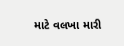માટે વલખા મારી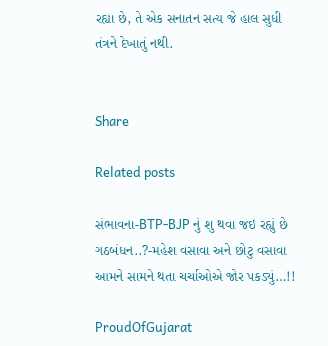રહ્યા છે, તે એક સનાતન સત્ય જે હાલ સુધી તંત્રને દેખાતું નથી.


Share

Related posts

સંભાવના-BTP-BJP નું શુ થવા જઇ રહ્યું છે ગઠબંધન..?-મહેશ વસાવા અને છોટુ વસાવા આમને સામને થતા ચર્ચાઓએ જોર પકડ્યું…!!

ProudOfGujarat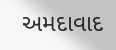અમદાવાદ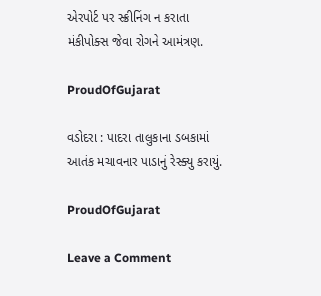એરપોર્ટ પર સ્ક્રીનિંગ ન કરાતા મંકીપોક્સ જેવા રોગને આમંત્રણ.

ProudOfGujarat

વડોદરા : પાદરા તાલુકાના ડબકામાં આતંક મચાવનાર પાડાનું રેસ્ક્યુ કરાયું.

ProudOfGujarat

Leave a Comment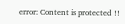error: Content is protected !!